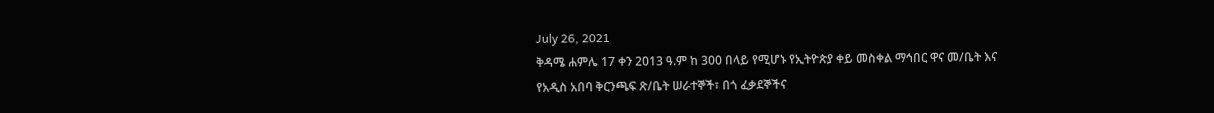July 26, 2021
ቅዳሜ ሐምሌ 17 ቀን 2013 ዓ.ም ከ 300 በላይ የሚሆኑ የኢትዮጵያ ቀይ መስቀል ማኅበር ዋና መ/ቤት እና የአዲስ አበባ ቅርንጫፍ ጽ/ቤት ሠራተኞች፣ በጎ ፈቃደኞችና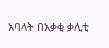አባላት በአቃቂ ቃሊቲ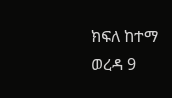ክፍለ ከተማ ወረዳ 9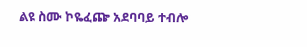ልዩ ስሙ ኮዬፈጬ አደባባይ ተብሎ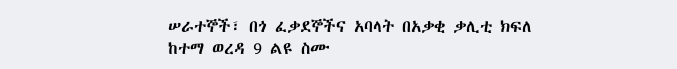ሠራተኞች፣ በጎ ፈቃደኞችና አባላት በአቃቂ ቃሊቲ ክፍለ ከተማ ወረዳ 9 ልዩ ስሙ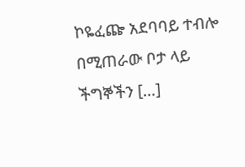ኮዬፈጬ አደባባይ ተብሎ በሚጠራው ቦታ ላይ ችግኞችን […]